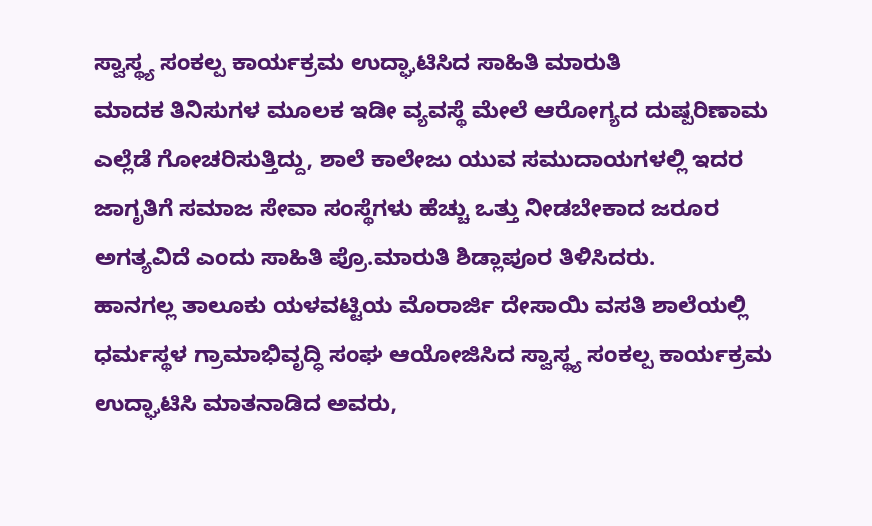ಸ್ವಾಸ್ಥ್ಯ ಸಂಕಲ್ಪ ಕಾರ್ಯಕ್ರಮ ಉದ್ಘಾಟಿಸಿದ ಸಾಹಿತಿ ಮಾರುತಿ
ಮಾದಕ ತಿನಿಸುಗಳ ಮೂಲಕ ಇಡೀ ವ್ಯವಸ್ಥೆ ಮೇಲೆ ಆರೋಗ್ಯದ ದುಷ್ಪರಿಣಾಮ ಎಲ್ಲೆಡೆ ಗೋಚರಿಸುತ್ತಿದ್ದು, ಶಾಲೆ ಕಾಲೇಜು ಯುವ ಸಮುದಾಯಗಳಲ್ಲಿ ಇದರ ಜಾಗೃತಿಗೆ ಸಮಾಜ ಸೇವಾ ಸಂಸ್ಥೆಗಳು ಹೆಚ್ಚು ಒತ್ತು ನೀಡಬೇಕಾದ ಜರೂರ ಅಗತ್ಯವಿದೆ ಎಂದು ಸಾಹಿತಿ ಪ್ರೊ.ಮಾರುತಿ ಶಿಡ್ಲಾಪೂರ ತಿಳಿಸಿದರು.
ಹಾನಗಲ್ಲ ತಾಲೂಕು ಯಳವಟ್ಟಿಯ ಮೊರಾರ್ಜಿ ದೇಸಾಯಿ ವಸತಿ ಶಾಲೆಯಲ್ಲಿ ಧರ್ಮಸ್ಥಳ ಗ್ರಾಮಾಭಿವೃದ್ಧಿ ಸಂಘ ಆಯೋಜಿಸಿದ ಸ್ವಾಸ್ಥ್ಯ ಸಂಕಲ್ಪ ಕಾರ್ಯಕ್ರಮ ಉದ್ಘಾಟಿಸಿ ಮಾತನಾಡಿದ ಅವರು,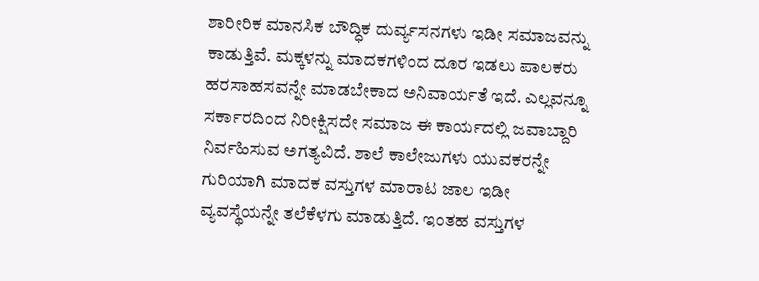ಶಾರೀರಿಕ ಮಾನಸಿಕ ಬೌದ್ಧಿಕ ದುರ್ವ್ಯಸನಗಳು ಇಡೀ ಸಮಾಜವನ್ನು ಕಾಡುತ್ತಿವೆ. ಮಕ್ಕಳನ್ನು ಮಾದಕಗಳಿಂದ ದೂರ ಇಡಲು ಪಾಲಕರು ಹರಸಾಹಸವನ್ನೇ ಮಾಡಬೇಕಾದ ಅನಿವಾರ್ಯತೆ ಇದೆ. ಎಲ್ಲವನ್ನೂ ಸರ್ಕಾರದಿಂದ ನಿರೀಕ್ಷಿಸದೇ ಸಮಾಜ ಈ ಕಾರ್ಯದಲ್ಲಿ ಜವಾಬ್ದಾರಿ ನಿರ್ವಹಿಸುವ ಅಗತ್ಯವಿದೆ. ಶಾಲೆ ಕಾಲೇಜುಗಳು ಯುವಕರನ್ನೇ ಗುರಿಯಾಗಿ ಮಾದಕ ವಸ್ತುಗಳ ಮಾರಾಟ ಜಾಲ ಇಡೀ ವ್ಯವಸ್ಥೆಯನ್ನೇ ತಲೆಕೆಳಗು ಮಾಡುತ್ತಿದೆ. ಇಂತಹ ವಸ್ತುಗಳ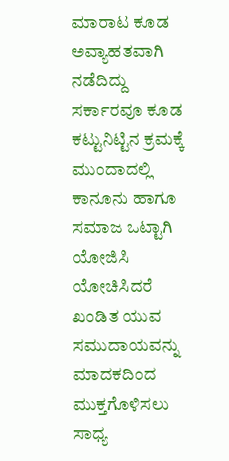ಮಾರಾಟ ಕೂಡ ಅವ್ಯಾಹತವಾಗಿ ನಡೆದಿದ್ದು ಸರ್ಕಾರವೂ ಕೂಡ ಕಟ್ಟುನಿಟ್ಟಿನ ಕ್ರಮಕ್ಕೆ ಮುಂದಾದಲ್ಲಿ ಕಾನೂನು ಹಾಗೂ ಸಮಾಜ ಒಟ್ಟಾಗಿ ಯೋಜಿಸಿ ಯೋಚಿಸಿದರೆ ಖಂಡಿತ ಯುವ ಸಮುದಾಯವನ್ನು ಮಾದಕದಿಂದ ಮುಕ್ತಗೊಳಿಸಲು ಸಾಧ್ಯ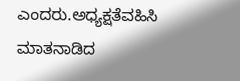ಎಂದರು.ಅಧ್ಯಕ್ಷತೆವಹಿಸಿ ಮಾತನಾಡಿದ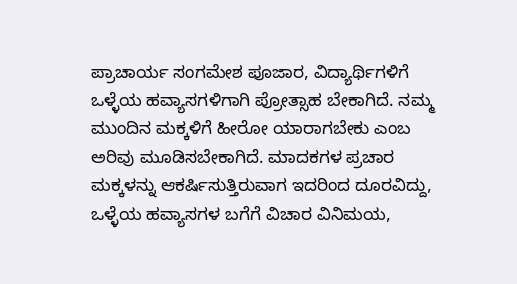ಪ್ರಾಚಾರ್ಯ ಸಂಗಮೇಶ ಪೂಜಾರ, ವಿದ್ಯಾರ್ಥಿಗಳಿಗೆ ಒಳ್ಳೆಯ ಹವ್ಯಾಸಗಳಿಗಾಗಿ ಪ್ರೋತ್ಸಾಹ ಬೇಕಾಗಿದೆ. ನಮ್ಮ ಮುಂದಿನ ಮಕ್ಕಳಿಗೆ ಹೀರೋ ಯಾರಾಗಬೇಕು ಎಂಬ ಅರಿವು ಮೂಡಿಸಬೇಕಾಗಿದೆ. ಮಾದಕಗಳ ಪ್ರಚಾರ ಮಕ್ಕಳನ್ನು ಆಕರ್ಷಿಸುತ್ತಿರುವಾಗ ಇದರಿಂದ ದೂರವಿದ್ದು, ಒಳ್ಳೆಯ ಹವ್ಯಾಸಗಳ ಬಗೆಗೆ ವಿಚಾರ ವಿನಿಮಯ,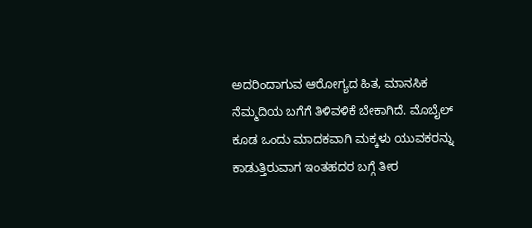ಅದರಿಂದಾಗುವ ಆರೋಗ್ಯದ ಹಿತ, ಮಾನಸಿಕ ನೆಮ್ಮದಿಯ ಬಗೆಗೆ ತಿಳಿವಳಿಕೆ ಬೇಕಾಗಿದೆ. ಮೊಬೈಲ್ ಕೂಡ ಒಂದು ಮಾದಕವಾಗಿ ಮಕ್ಕಳು ಯುವಕರನ್ನು ಕಾಡುತ್ತಿರುವಾಗ ಇಂತಹದರ ಬಗ್ಗೆ ತೀರ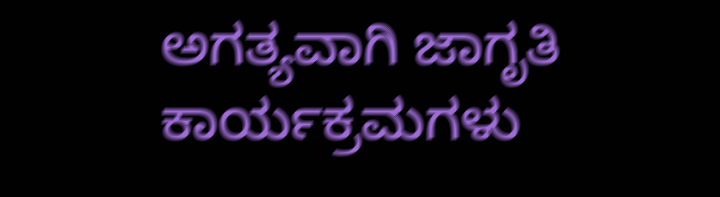ಅಗತ್ಯವಾಗಿ ಜಾಗೃತಿ ಕಾರ್ಯಕ್ರಮಗಳು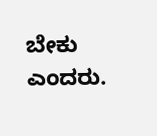ಬೇಕು ಎಂದರು.